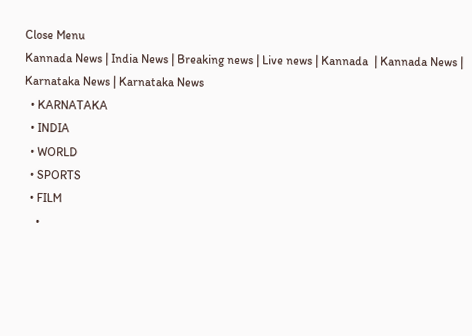Close Menu
Kannada News | India News | Breaking news | Live news | Kannada  | Kannada News | Karnataka News | Karnataka News
  • KARNATAKA
  • INDIA
  • WORLD
  • SPORTS
  • FILM
    •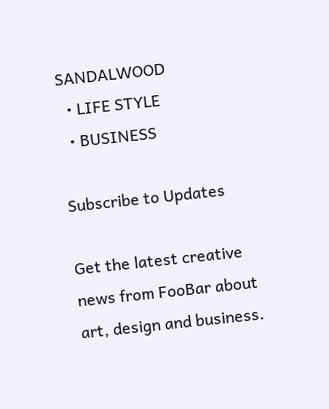SANDALWOOD
  • LIFE STYLE
  • BUSINESS

Subscribe to Updates

Get the latest creative news from FooBar about art, design and business.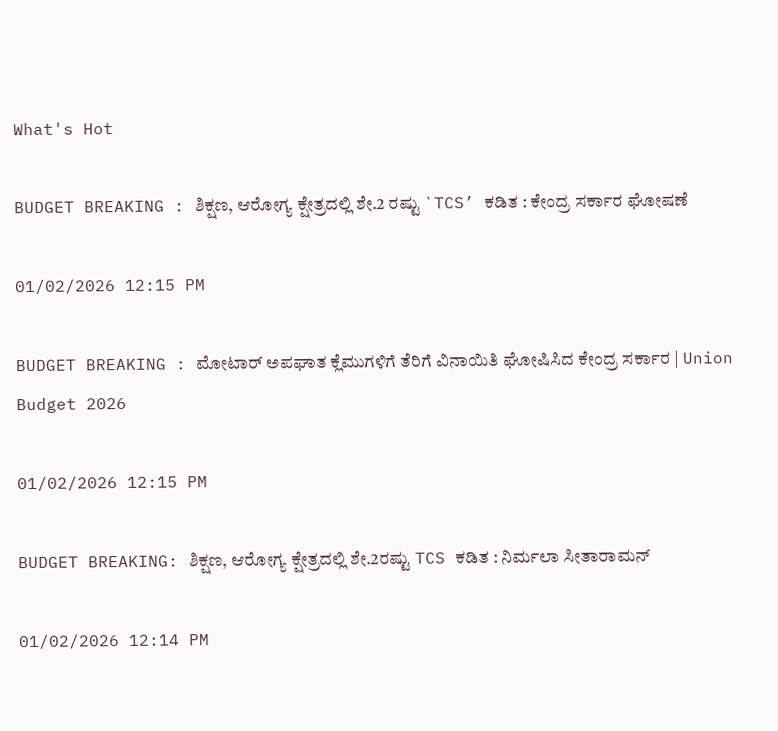What's Hot

BUDGET BREAKING : ಶಿಕ್ಷಣ, ಆರೋಗ್ಯ ಕ್ಷೇತ್ರದಲ್ಲಿ ಶೇ.2 ರಷ್ಟು `TCS’ ಕಡಿತ : ಕೇಂದ್ರ ಸರ್ಕಾರ ಘೋಷಣೆ

01/02/2026 12:15 PM

BUDGET BREAKING : ಮೋಟಾರ್ ಅಪಘಾತ ಕ್ಲೆಮುಗಳಿಗೆ ತೆರಿಗೆ ವಿನಾಯಿತಿ ಘೋಷಿಸಿದ ಕೇಂದ್ರ ಸರ್ಕಾರ | Union Budget 2026

01/02/2026 12:15 PM

BUDGET BREAKING: ಶಿಕ್ಷಣ, ಆರೋಗ್ಯ ಕ್ಷೇತ್ರದಲ್ಲಿ ಶೇ.2ರಷ್ಟು TCS ಕಡಿತ : ನಿರ್ಮಲಾ ಸೀತಾರಾಮನ್

01/02/2026 12:14 PM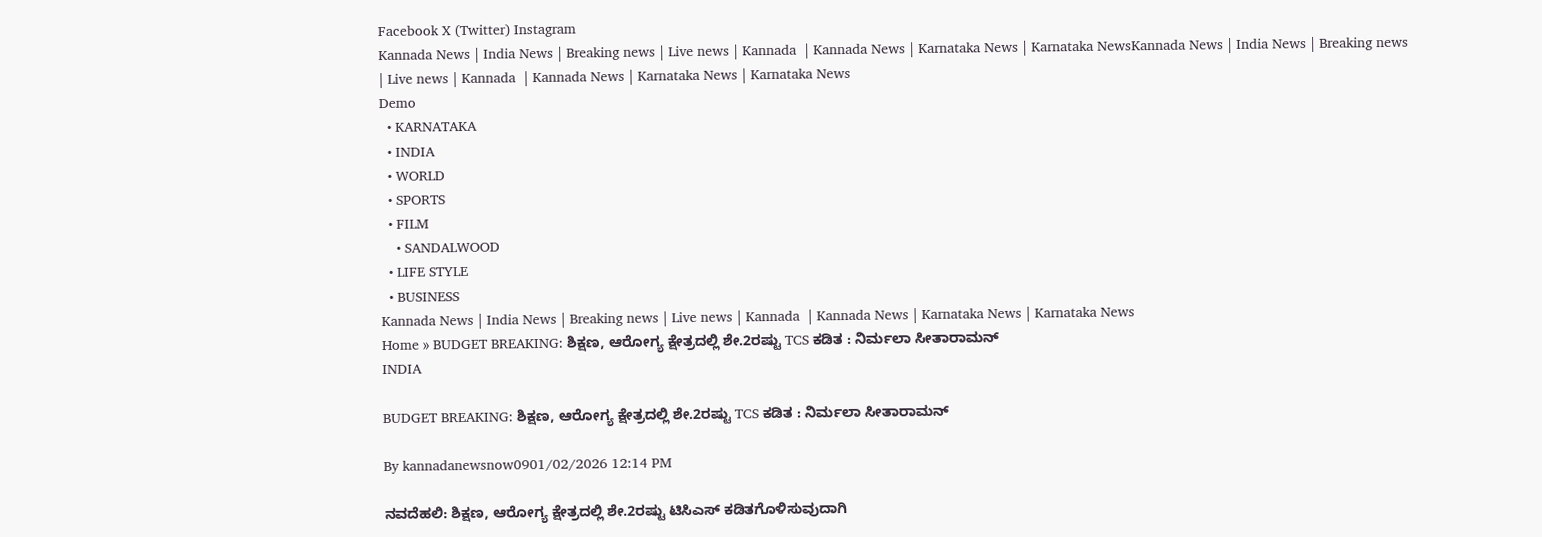Facebook X (Twitter) Instagram
Kannada News | India News | Breaking news | Live news | Kannada  | Kannada News | Karnataka News | Karnataka NewsKannada News | India News | Breaking news | Live news | Kannada  | Kannada News | Karnataka News | Karnataka News
Demo
  • KARNATAKA
  • INDIA
  • WORLD
  • SPORTS
  • FILM
    • SANDALWOOD
  • LIFE STYLE
  • BUSINESS
Kannada News | India News | Breaking news | Live news | Kannada  | Kannada News | Karnataka News | Karnataka News
Home » BUDGET BREAKING: ಶಿಕ್ಷಣ, ಆರೋಗ್ಯ ಕ್ಷೇತ್ರದಲ್ಲಿ ಶೇ.2ರಷ್ಟು TCS ಕಡಿತ : ನಿರ್ಮಲಾ ಸೀತಾರಾಮನ್
INDIA

BUDGET BREAKING: ಶಿಕ್ಷಣ, ಆರೋಗ್ಯ ಕ್ಷೇತ್ರದಲ್ಲಿ ಶೇ.2ರಷ್ಟು TCS ಕಡಿತ : ನಿರ್ಮಲಾ ಸೀತಾರಾಮನ್

By kannadanewsnow0901/02/2026 12:14 PM

ನವದೆಹಲಿ: ಶಿಕ್ಷಣ, ಆರೋಗ್ಯ ಕ್ಷೇತ್ರದಲ್ಲಿ ಶೇ.2ರಷ್ಟು ಟಿಸಿಎಸ್ ಕಡಿತಗೊಳಿಸುವುದಾಗಿ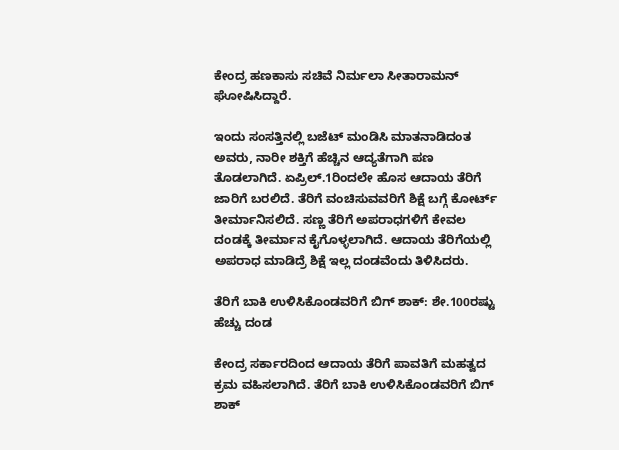ಕೇಂದ್ರ ಹಣಕಾಸು ಸಚಿವೆ ನಿರ್ಮಲಾ ಸೀತಾರಾಮನ್ ಘೋಷಿಸಿದ್ದಾರೆ.

ಇಂದು ಸಂಸತ್ತಿನಲ್ಲಿ ಬಜೆಟ್ ಮಂಡಿಸಿ ಮಾತನಾಡಿದಂತ ಅವರು, ನಾರೀ ಶಕ್ತಿಗೆ ಹೆಚ್ಚಿನ ಆದ್ಯತೆಗಾಗಿ ಪಣ ತೊಡಲಾಗಿದೆ. ಏಪ್ರಿಲ್.1ರಿಂದಲೇ ಹೊಸ ಆದಾಯ ತೆರಿಗೆ ಜಾರಿಗೆ ಬರಲಿದೆ. ತೆರಿಗೆ ವಂಚಿಸುವವರಿಗೆ ಶಿಕ್ಷೆ ಬಗ್ಗೆ ಕೋರ್ಟ್ ತೀರ್ಮಾನಿಸಲಿದೆ. ಸಣ್ಣ ತೆರಿಗೆ ಅಪರಾಧಗಳಿಗೆ ಕೇವಲ ದಂಡಕ್ಕೆ ತೀರ್ಮಾನ ಕೈಗೊಳ್ಳಲಾಗಿದೆ. ಆದಾಯ ತೆರಿಗೆಯಲ್ಲಿ ಅಪರಾಧ ಮಾಡಿದ್ರೆ ಶಿಕ್ಷೆ ಇಲ್ಲ ದಂಡವೆಂದು ತಿಳಿಸಿದರು.

ತೆರಿಗೆ ಬಾಕಿ ಉಳಿಸಿಕೊಂಡವರಿಗೆ ಬಿಗ್ ಶಾಕ್: ಶೇ.100ರಷ್ಟು ಹೆಚ್ಚು ದಂಡ

ಕೇಂದ್ರ ಸರ್ಕಾರದಿಂದ ಆದಾಯ ತೆರಿಗೆ ಪಾವತಿಗೆ ಮಹತ್ವದ ಕ್ರಮ ವಹಿಸಲಾಗಿದೆ. ತೆರಿಗೆ ಬಾಕಿ ಉಳಿಸಿಕೊಂಡವರಿಗೆ ಬಿಗ್ ಶಾಕ್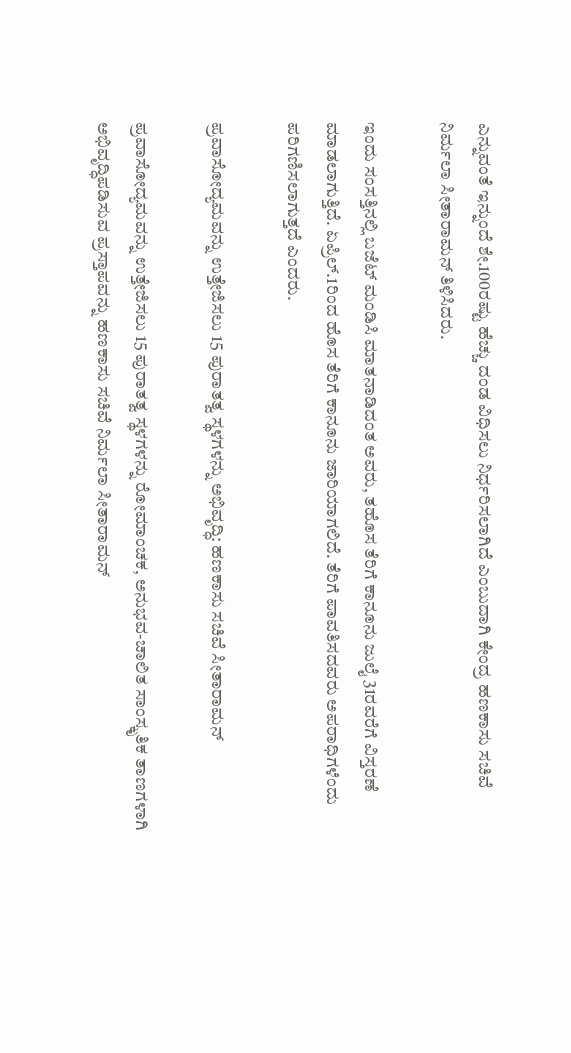ಎನ್ನುವಂತೆ ಇನ್ನುಂದೆ ಶೇ.100ರಷ್ಟು ಹೆಚ್ಚು ದಂಡ ವಿಧಿಸಲು ನಿರ್ಧರಿಸಲಾಗಿದೆ ಎಂಬುದಾಗಿ ಕೇಂದ್ರ ಹಣಕಾಸು ಸಚಿವೆ ನಿರ್ಮಲಾ ಸೀತಾರಾಮನ್ ತಿಳಿಸಿದರು.

ಇಂದು ಸಂಸತ್ತಿನಲ್ಲಿ ಬಜೆಟ್ ಮಂಡಿಸಿ ಮಾತನಾಡಿದಂತ ಅವರು, ತಹೊಸ ತೆರಿಗೆ ಕಾನೂನು ಜುಲೈ 31ರವರೆಗೆ ವಿಸ್ತರಣೆ ಮಾಡಲಾಗುತ್ತಿದೆ. ಏಪ್ರಿಲ್.1ರಿಂದ ಹೊಸ ತೆರಿಗೆ ಕಾನೂನು ಜಾರಿಯಾಗಲಿದೆ. ತೆರಿಗೆ ಪಾವತಿಸದವರು ಅಪರಾಧಿಗಳೆಂದು ಪರಿಗಣಿಸಲಾಗುತ್ತದೆ ಎಂದರು.

ಪ್ರವಾಸೋದ್ಯಮವನ್ನು ಉತ್ತೇಜಿಸಲು 15 ಪುರಾತತ್ವ ಸ್ಥಳಗಳನ್ನು ಅಭಿವೃದ್ಧಿ: ಹಣಕಾಸು ಸಚಿವೆ ಸೀತಾರಾಮನ್

ಪ್ರವಾಸೋದ್ಯಮವನ್ನು ಉತ್ತೇಜಿಸಲು 15 ಪುರಾತತ್ವ ಸ್ಥಳಗಳನ್ನು ರೋಮಾಂಚಕ, ಅನುಭವ-ಚಾಲಿತ ಸಾಂಸ್ಕೃತಿಕ ತಾಣಗಳಾಗಿ ಅಭಿವೃದ್ಧಿಪಡಿಸುವ ಪ್ರಸ್ತಾಪವನ್ನು ಹಣಕಾಸು ಸಚಿವೆ ನಿರ್ಮಲಾ ಸೀತಾರಾಮನ್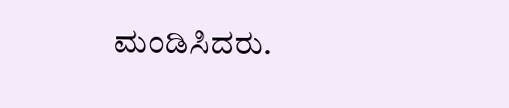ಮಂಡಿಸಿದರು.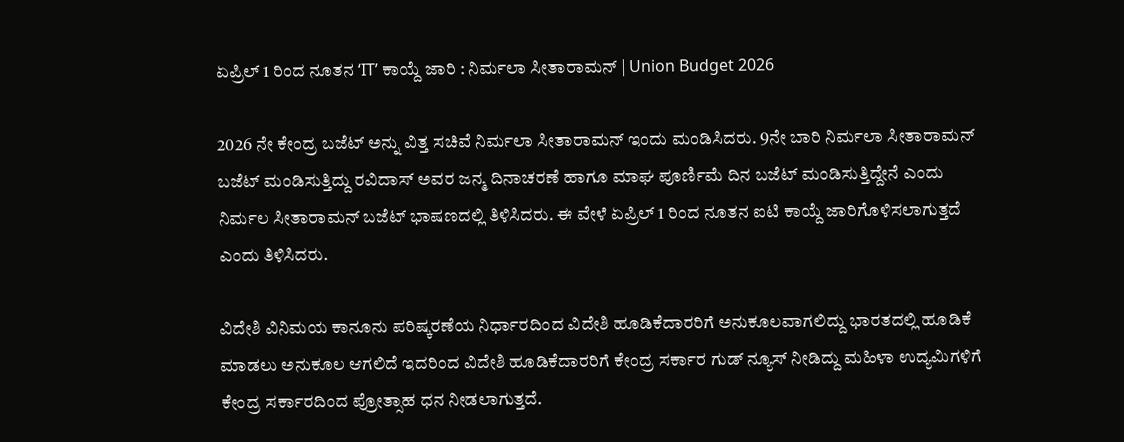ಏಪ್ರಿಲ್ 1 ರಿಂದ ನೂತನ ‘IT’ ಕಾಯ್ದೆ ಜಾರಿ : ನಿರ್ಮಲಾ ಸೀತಾರಾಮನ್ | Union Budget 2026

2026 ನೇ ಕೇಂದ್ರ ಬಜೆಟ್ ಅನ್ನು ವಿತ್ತ ಸಚಿವೆ ನಿರ್ಮಲಾ ಸೀತಾರಾಮನ್ ಇಂದು ಮಂಡಿಸಿದರು. 9ನೇ ಬಾರಿ ನಿರ್ಮಲಾ ಸೀತಾರಾಮನ್ ಬಜೆಟ್ ಮಂಡಿಸುತ್ತಿದ್ದು ರವಿದಾಸ್ ಅವರ ಜನ್ಮ ದಿನಾಚರಣೆ ಹಾಗೂ ಮಾಘ ಪೂರ್ಣಿಮೆ ದಿನ ಬಜೆಟ್ ಮಂಡಿಸುತ್ತಿದ್ದೇನೆ ಎಂದು ನಿರ್ಮಲ ಸೀತಾರಾಮನ್ ಬಜೆಟ್ ಭಾಷಣದಲ್ಲಿ ತಿಳಿಸಿದರು. ಈ ವೇಳೆ ಏಪ್ರಿಲ್ 1 ರಿಂದ ನೂತನ ಐಟಿ ಕಾಯ್ದೆ ಜಾರಿಗೊಳಿಸಲಾಗುತ್ತದೆ ಎಂದು ತಿಳಿಸಿದರು.

ವಿದೇಶಿ ವಿನಿಮಯ ಕಾನೂನು ಪರಿಷ್ಕರಣೆಯ ನಿರ್ಧಾರದಿಂದ ವಿದೇಶಿ ಹೂಡಿಕೆದಾರರಿಗೆ ಅನುಕೂಲವಾಗಲಿದ್ದು ಭಾರತದಲ್ಲಿ ಹೂಡಿಕೆ ಮಾಡಲು ಅನುಕೂಲ ಆಗಲಿದೆ ಇದರಿಂದ ವಿದೇಶಿ ಹೂಡಿಕೆದಾರರಿಗೆ ಕೇಂದ್ರ ಸರ್ಕಾರ ಗುಡ್ ನ್ಯೂಸ್ ನೀಡಿದ್ದು ಮಹಿಳಾ ಉದ್ಯಮಿಗಳಿಗೆ ಕೇಂದ್ರ ಸರ್ಕಾರದಿಂದ ಪ್ರೋತ್ಸಾಹ ಧನ ನೀಡಲಾಗುತ್ತದೆ.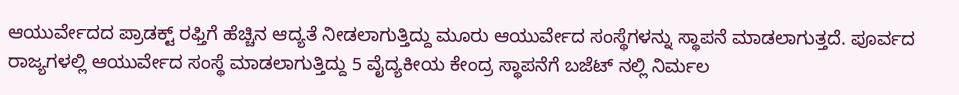ಆಯುರ್ವೇದದ ಪ್ರಾಡಕ್ಟ್ ರಫ್ತಿಗೆ ಹೆಚ್ಚಿನ ಆದ್ಯತೆ ನೀಡಲಾಗುತ್ತಿದ್ದು ಮೂರು ಆಯುರ್ವೇದ ಸಂಸ್ಥೆಗಳನ್ನು ಸ್ಥಾಪನೆ ಮಾಡಲಾಗುತ್ತದೆ. ಪೂರ್ವದ ರಾಜ್ಯಗಳಲ್ಲಿ ಆಯುರ್ವೇದ ಸಂಸ್ಥೆ ಮಾಡಲಾಗುತ್ತಿದ್ದು 5 ವೈದ್ಯಕೀಯ ಕೇಂದ್ರ ಸ್ಥಾಪನೆಗೆ ಬಜೆಟ್ ನಲ್ಲಿ ನಿರ್ಮಲ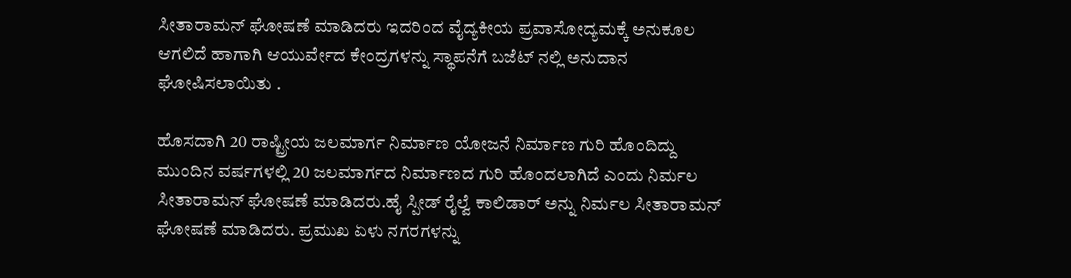ಸೀತಾರಾಮನ್ ಘೋಷಣೆ ಮಾಡಿದರು ಇದರಿಂದ ವೈದ್ಯಕೀಯ ಪ್ರವಾಸೋದ್ಯಮಕ್ಕೆ ಅನುಕೂಲ ಆಗಲಿದೆ ಹಾಗಾಗಿ ಆಯುರ್ವೇದ ಕೇಂದ್ರಗಳನ್ನು ಸ್ಥಾಪನೆಗೆ ಬಜೆಟ್ ನಲ್ಲಿ ಅನುದಾನ ಘೋಷಿಸಲಾಯಿತು .

ಹೊಸದಾಗಿ 20 ರಾಷ್ಟ್ರೀಯ ಜಲಮಾರ್ಗ ನಿರ್ಮಾಣ ಯೋಜನೆ ನಿರ್ಮಾಣ ಗುರಿ ಹೊಂದಿದ್ದು ಮುಂದಿನ ವರ್ಷಗಳಲ್ಲಿ 20 ಜಲಮಾರ್ಗದ ನಿರ್ಮಾಣದ ಗುರಿ ಹೊಂದಲಾಗಿದೆ ಎಂದು ನಿರ್ಮಲ ಸೀತಾರಾಮನ್ ಘೋಷಣೆ ಮಾಡಿದರು.ಹೈ ಸ್ಪೀಡ್ ರೈಲ್ವೆ ಕಾಲಿಡಾರ್ ಅನ್ನು ನಿರ್ಮಲ ಸೀತಾರಾಮನ್ ಘೋಷಣೆ ಮಾಡಿದರು. ಪ್ರಮುಖ ಏಳು ನಗರಗಳನ್ನು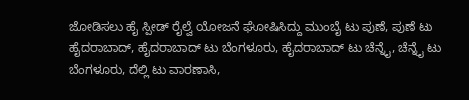ಜೋಡಿಸಲು ಹೈ ಸ್ಪೀಡ್ ರೈಲ್ವೆ ಯೋಜನೆ ಘೋಷಿಸಿದ್ದು ಮುಂಬೈ ಟು ಪುಣೆ, ಪುಣೆ ಟು ಹೈದರಾಬಾದ್, ಹೈದರಾಬಾದ್ ಟು ಬೆಂಗಳೂರು, ಹೈದರಾಬಾದ್ ಟು ಚೆನ್ನೈ, ಚೆನ್ನೈ ಟು ಬೆಂಗಳೂರು, ದೆಲ್ಲಿ ಟು ವಾರಣಾಸಿ,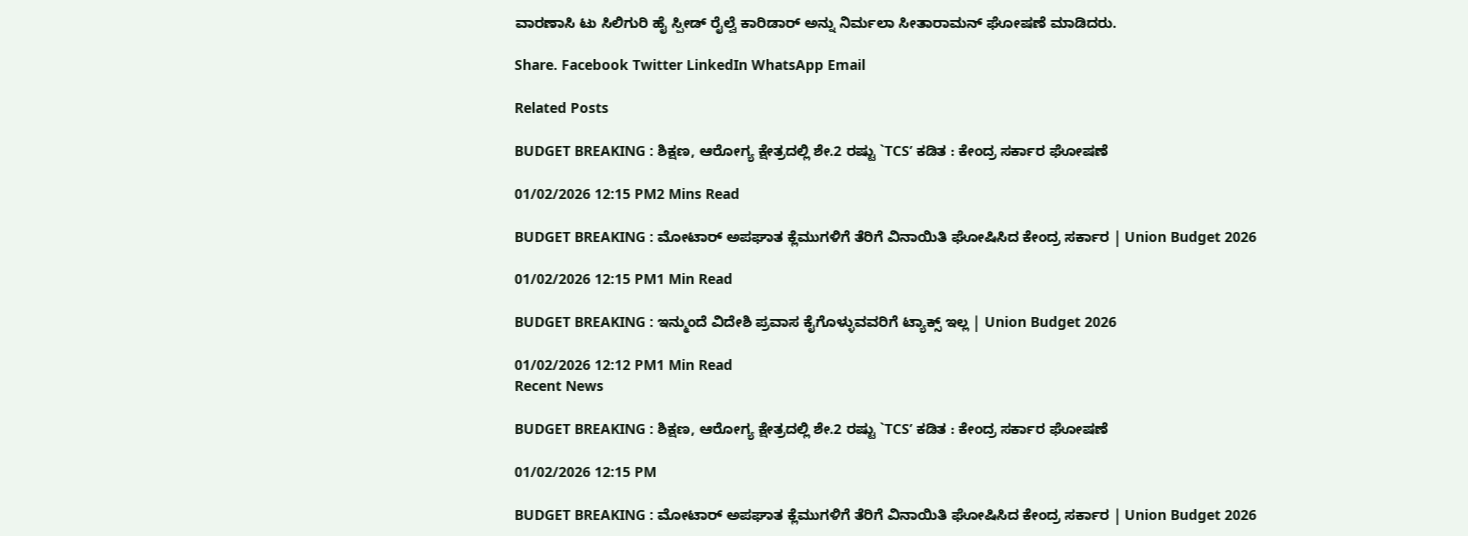ವಾರಣಾಸಿ ಟು ಸಿಲಿಗುರಿ ಹೈ ಸ್ಪೀಡ್ ರೈಲ್ವೆ ಕಾರಿಡಾರ್ ಅನ್ನು ನಿರ್ಮಲಾ ಸೀತಾರಾಮನ್ ಘೋಷಣೆ ಮಾಡಿದರು.

Share. Facebook Twitter LinkedIn WhatsApp Email

Related Posts

BUDGET BREAKING : ಶಿಕ್ಷಣ, ಆರೋಗ್ಯ ಕ್ಷೇತ್ರದಲ್ಲಿ ಶೇ.2 ರಷ್ಟು `TCS’ ಕಡಿತ : ಕೇಂದ್ರ ಸರ್ಕಾರ ಘೋಷಣೆ

01/02/2026 12:15 PM2 Mins Read

BUDGET BREAKING : ಮೋಟಾರ್ ಅಪಘಾತ ಕ್ಲೆಮುಗಳಿಗೆ ತೆರಿಗೆ ವಿನಾಯಿತಿ ಘೋಷಿಸಿದ ಕೇಂದ್ರ ಸರ್ಕಾರ | Union Budget 2026

01/02/2026 12:15 PM1 Min Read

BUDGET BREAKING : ಇನ್ಮುಂದೆ ವಿದೇಶಿ ಪ್ರವಾಸ ಕೈಗೊಳ್ಳುವವರಿಗೆ ಟ್ಯಾಕ್ಸ್ ಇಲ್ಲ | Union Budget 2026

01/02/2026 12:12 PM1 Min Read
Recent News

BUDGET BREAKING : ಶಿಕ್ಷಣ, ಆರೋಗ್ಯ ಕ್ಷೇತ್ರದಲ್ಲಿ ಶೇ.2 ರಷ್ಟು `TCS’ ಕಡಿತ : ಕೇಂದ್ರ ಸರ್ಕಾರ ಘೋಷಣೆ

01/02/2026 12:15 PM

BUDGET BREAKING : ಮೋಟಾರ್ ಅಪಘಾತ ಕ್ಲೆಮುಗಳಿಗೆ ತೆರಿಗೆ ವಿನಾಯಿತಿ ಘೋಷಿಸಿದ ಕೇಂದ್ರ ಸರ್ಕಾರ | Union Budget 2026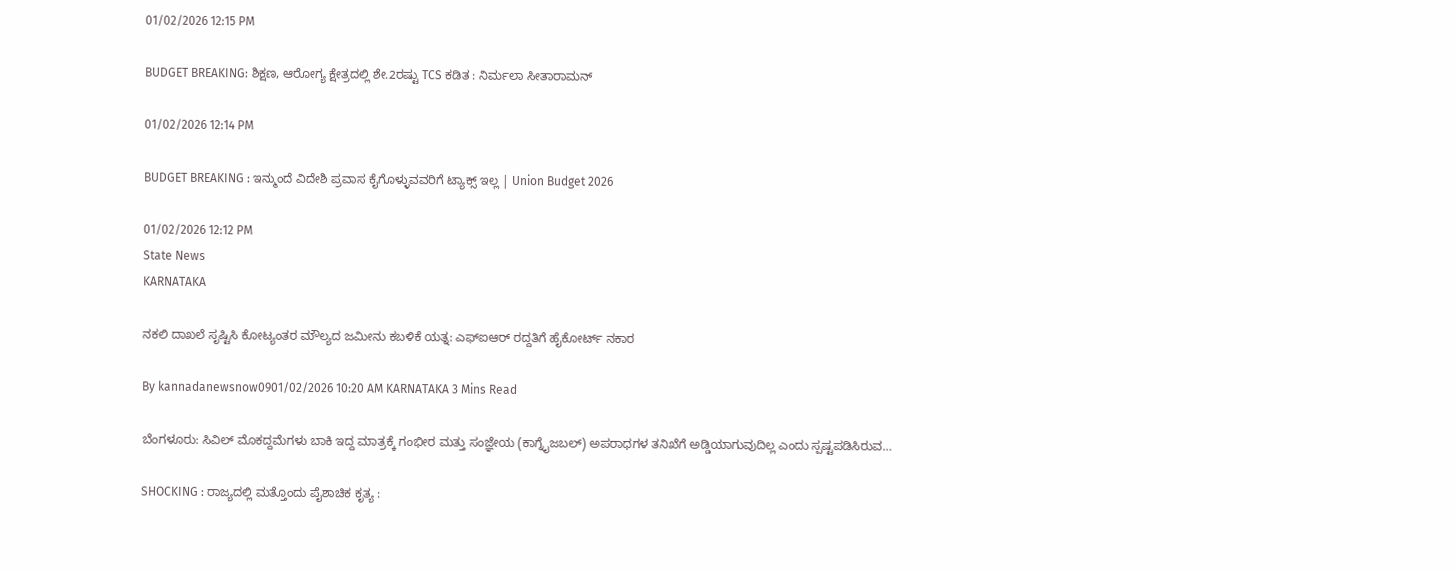01/02/2026 12:15 PM

BUDGET BREAKING: ಶಿಕ್ಷಣ, ಆರೋಗ್ಯ ಕ್ಷೇತ್ರದಲ್ಲಿ ಶೇ.2ರಷ್ಟು TCS ಕಡಿತ : ನಿರ್ಮಲಾ ಸೀತಾರಾಮನ್

01/02/2026 12:14 PM

BUDGET BREAKING : ಇನ್ಮುಂದೆ ವಿದೇಶಿ ಪ್ರವಾಸ ಕೈಗೊಳ್ಳುವವರಿಗೆ ಟ್ಯಾಕ್ಸ್ ಇಲ್ಲ | Union Budget 2026

01/02/2026 12:12 PM
State News
KARNATAKA

ನಕಲಿ ದಾಖಲೆ ಸೃಷ್ಟಿಸಿ ಕೋಟ್ಯಂತರ ಮೌಲ್ಯದ ಜಮೀನು ಕಬಳಿಕೆ ಯತ್ನ: ಎಫ್‌ಐಆರ್ ರದ್ದತಿಗೆ ಹೈಕೋರ್ಟ್ ನಕಾರ

By kannadanewsnow0901/02/2026 10:20 AM KARNATAKA 3 Mins Read

ಬೆಂಗಳೂರು: ಸಿವಿಲ್ ಮೊಕದ್ದಮೆಗಳು ಬಾಕಿ ಇದ್ದ ಮಾತ್ರಕ್ಕೆ ಗಂಭೀರ ಮತ್ತು ಸಂಜ್ಞೇಯ (ಕಾಗ್ನೈಜಬಲ್) ಅಪರಾಧಗಳ ತನಿಖೆಗೆ ಅಡ್ಡಿಯಾಗುವುದಿಲ್ಲ ಎಂದು ಸ್ಪಷ್ಟಪಡಿಸಿರುವ…

SHOCKING : ರಾಜ್ಯದಲ್ಲಿ ಮತ್ತೊಂದು ಪೈಶಾಚಿಕ ಕೃತ್ಯ :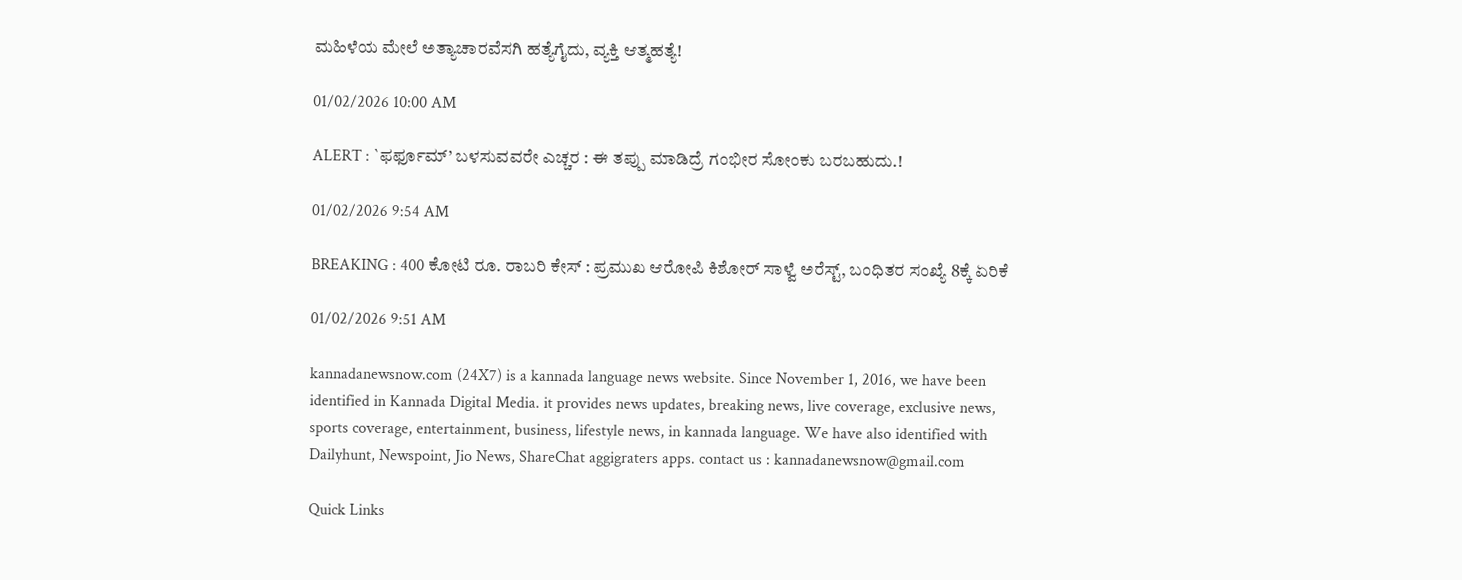ಮಹಿಳೆಯ ಮೇಲೆ ಅತ್ಯಾಚಾರವೆಸಗಿ ಹತ್ಯೆಗೈದು, ವ್ಯಕ್ತಿ ಆತ್ಮಹತ್ಯೆ!

01/02/2026 10:00 AM

ALERT : `ಫರ್ಫೂಮ್’ ಬಳಸುವವರೇ ಎಚ್ಚರ : ಈ ತಪ್ಪು ಮಾಡಿದ್ರೆ ಗಂಭೀರ ಸೋಂಕು ಬರಬಹುದು.!

01/02/2026 9:54 AM

BREAKING : 400 ಕೋಟಿ ರೂ. ರಾಬರಿ ಕೇಸ್ : ಪ್ರಮುಖ ಆರೋಪಿ ಕಿಶೋರ್ ಸಾಳ್ವೆ ಅರೆಸ್ಟ್, ಬಂಧಿತರ ಸಂಖ್ಯೆ 8ಕ್ಕೆ ಏರಿಕೆ

01/02/2026 9:51 AM

kannadanewsnow.com (24X7) is a kannada language news website. Since November 1, 2016, we have been identified in Kannada Digital Media. it provides news updates, breaking news, live coverage, exclusive news, sports coverage, entertainment, business, lifestyle news, in kannada language. We have also identified with Dailyhunt, Newspoint, Jio News, ShareChat aggigraters apps. contact us : kannadanewsnow@gmail.com

Quick Links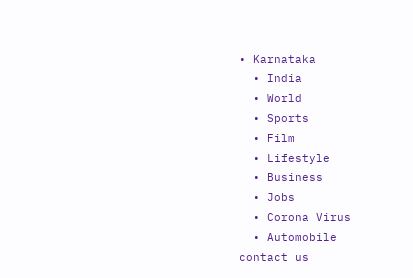• Karnataka
  • India
  • World
  • Sports
  • Film
  • Lifestyle
  • Business
  • Jobs
  • Corona Virus
  • Automobile
contact us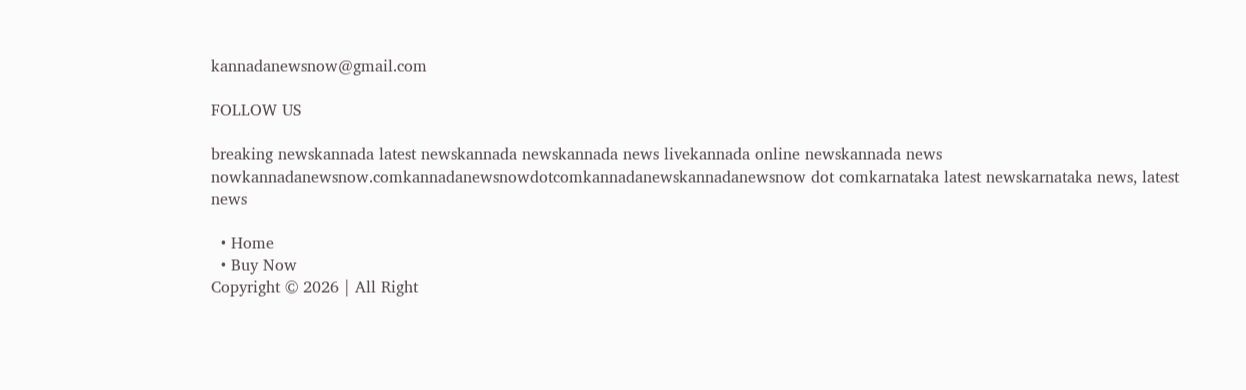kannadanewsnow@gmail.com

FOLLOW US

breaking newskannada latest newskannada newskannada news livekannada online newskannada news nowkannadanewsnow.comkannadanewsnowdotcomkannadanewskannadanewsnow dot comkarnataka latest newskarnataka news, latest news

  • Home
  • Buy Now
Copyright © 2026 | All Right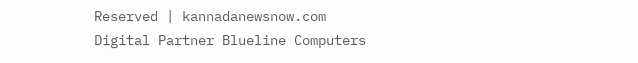Reserved | kannadanewsnow.com
Digital Partner Blueline Computers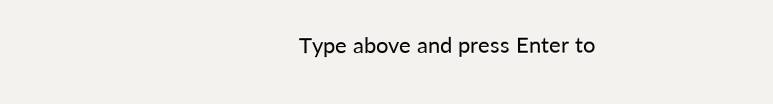Type above and press Enter to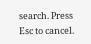search. Press Esc to cancel.